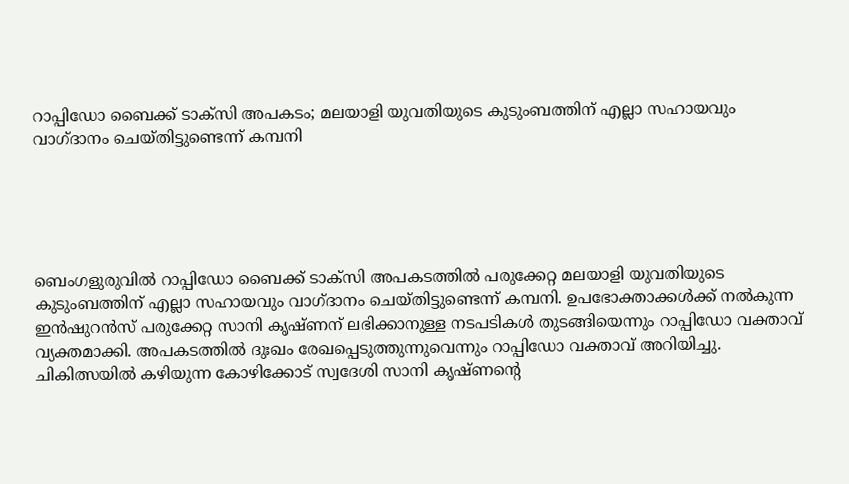റാപ്പിഡോ ബൈക്ക് ടാക്സി അപകടം; മലയാളി യുവതിയുടെ കുടുംബത്തിന് എല്ലാ സഹായവും വാഗ്ദാനം ചെയ്തിട്ടുണ്ടെന്ന് കമ്പനി





ബെംഗളുരുവിൽ റാപ്പിഡോ ബൈക്ക് ടാക്സി അപകടത്തിൽ പരുക്കേറ്റ മലയാളി യുവതിയുടെ കുടുംബത്തിന് എല്ലാ സഹായവും വാഗ്ദാനം ചെയ്തിട്ടുണ്ടെന്ന് കമ്പനി. ഉപഭോക്താക്കൾക്ക് നൽകുന്ന ഇൻഷുറൻസ് പരുക്കേറ്റ സാനി കൃഷ്ണന് ലഭിക്കാനുള്ള നടപടികൾ തുടങ്ങിയെന്നും റാപ്പിഡോ വക്താവ് വ്യക്തമാക്കി. അപകടത്തിൽ ദുഃഖം രേഖപ്പെടുത്തുന്നുവെന്നും റാപ്പിഡോ വക്താവ് അറിയിച്ചു. ചികിത്സയിൽ കഴിയുന്ന കോഴിക്കോട് സ്വദേശി സാനി കൃഷ്ണന്റെ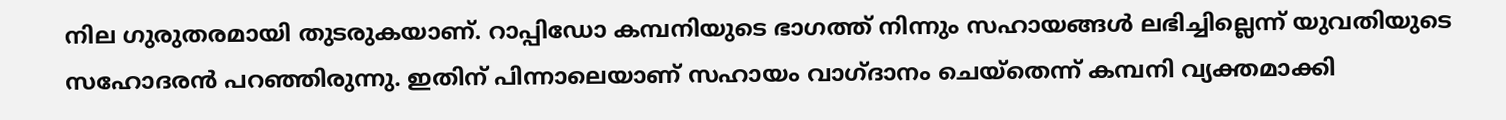നില ഗുരുതരമായി തുടരുകയാണ്. റാപ്പിഡോ കമ്പനിയുടെ ഭാഗത്ത് നിന്നും സഹായങ്ങൾ ലഭിച്ചില്ലെന്ന് യുവതിയുടെ സഹോദരൻ പറഞ്ഞിരുന്നു. ഇതിന് പിന്നാലെയാണ് സഹായം വാഗ്ദാനം ചെയ്തെന്ന് കമ്പനി വ്യക്തമാക്കി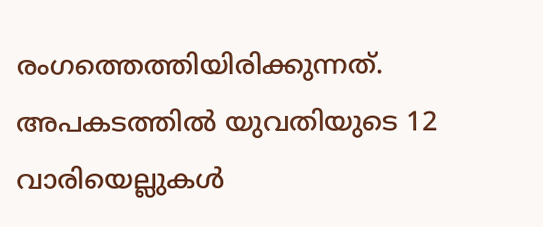രംഗത്തെത്തിയിരിക്കുന്നത്. അപകടത്തിൽ യുവതിയുടെ 12 വാരിയെല്ലുകൾ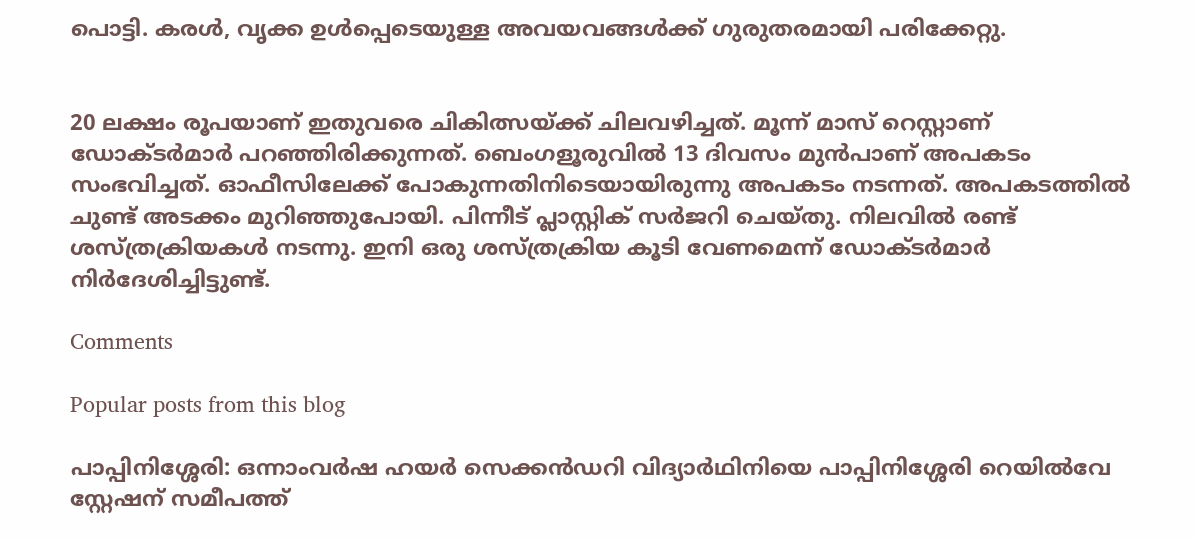പൊട്ടി. കരൾ, വൃക്ക ഉൾപ്പെടെയുള്ള അവയവങ്ങൾക്ക് ഗുരുതരമായി പരിക്കേറ്റു.


20 ലക്ഷം രൂപയാണ് ഇതുവരെ ചികിത്സയ്ക്ക് ചിലവഴിച്ചത്. മൂന്ന് മാസ് റെസ്റ്റാണ് ഡോക്ടർമാർ പറഞ്ഞിരിക്കുന്നത്. ബെംഗളൂരുവിൽ 13 ദിവസം മുൻപാണ് അപകടം സംഭവിച്ചത്. ഓഫീസിലേക്ക് പോകുന്നതിനിടെയായിരുന്നു അപകടം നടന്നത്. അപകടത്തിൽ ചുണ്ട് അടക്കം മുറിഞ്ഞുപോയി. പിന്നീട് പ്ലാസ്റ്റിക് സർജറി ചെയ്തു. നിലവിൽ രണ്ട് ശസ്ത്രക്രിയകൾ നടന്നു. ഇനി ഒരു ശസ്ത്രക്രിയ കൂടി വേണമെന്ന് ഡോക്ടർമാർ നിർദേശിച്ചിട്ടുണ്ട്.

Comments

Popular posts from this blog

പാപ്പിനിശ്ശേരി: ഒന്നാംവർഷ ഹയർ സെക്കൻഡറി വിദ്യാർഥിനിയെ പാപ്പിനിശ്ശേരി റെയിൽവേ സ്റ്റേഷന് സമീപത്ത്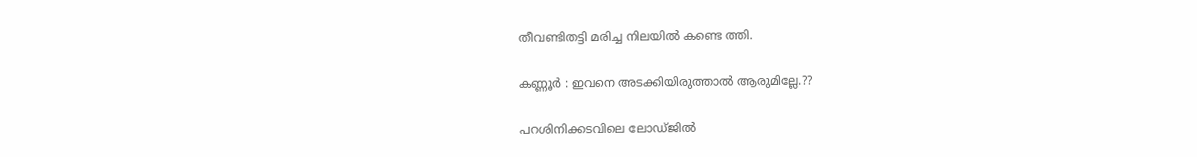തീവണ്ടിതട്ടി മരിച്ച നിലയിൽ കണ്ടെ ത്തി.

കണ്ണൂർ : ഇവനെ അടക്കിയിരുത്താൽ ആരുമില്ലേ.??

പറശിനിക്കടവിലെ ലോഡ്ജില്‍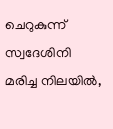ചെറുകുന്ന് സ്വദേശിനി മരിച്ച നിലയില്‍,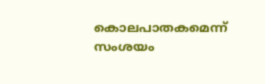കൊലപാതകമെന്ന് സംശയം